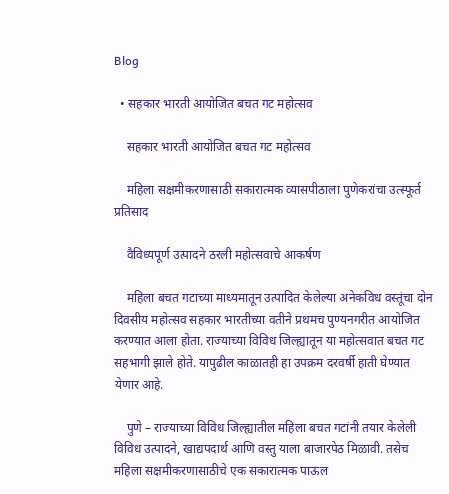Blog

  • सहकार भारती आयोजित बचत गट महोत्सव

    सहकार भारती आयोजित बचत गट महोत्सव

    महिला सक्षमीकरणासाठी सकारात्मक व्यासपीठाला पुणेकरांचा उत्स्फूर्त प्रतिसाद

    वैविध्यपूर्ण उत्पादने ठरली महोत्सवाचे आकर्षण

    महिला बचत गटाच्या माध्यमातून उत्पादित केलेल्या अनेकविध वस्तूंचा दोन दिवसीय महोत्सव सहकार भारतीच्या वतीने प्रथमच पुण्यनगरीत आयोजित करण्यात आला होता. राज्याच्या विविध जिल्ह्यातून या महोत्सवात बचत गट सहभागी झाले होते. यापुढील काळातही हा उपक्रम दरवर्षी हाती घेण्यात येणार आहे.

    पुणे – राज्याच्या विविध जिल्ह्यातील महिला बचत गटांनी तयार केलेली विविध उत्पादने, खाद्यपदार्थ आणि वस्तु याला बाजारपेठ मिळावी. तसेच महिला सक्षमीकरणासाठीचे एक सकारात्मक पाऊल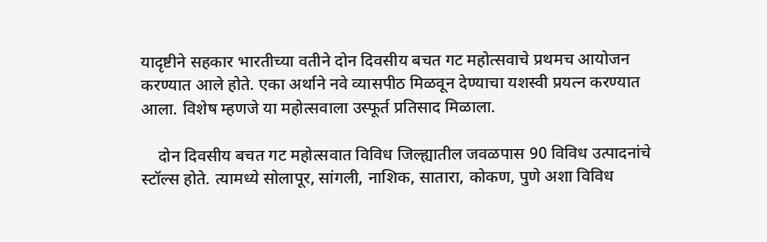यादृष्टीने सहकार भारतीच्या वतीने दोन दिवसीय बचत गट महोत्सवाचे प्रथमच आयोजन करण्यात आले होते. एका अर्थाने नवे व्यासपीठ मिळवून देण्याचा यशस्वी प्रयत्न करण्यात आला. विशेष म्हणजे या महोत्सवाला उस्फूर्त प्रतिसाद मिळाला.

    दोन दिवसीय बचत गट महोत्सवात विविध जिल्ह्यातील जवळपास 90 विविध उत्पादनांचे स्टॉल्स होते. त्यामध्ये सोलापूर, सांगली, नाशिक, सातारा, कोकण, पुणे अशा विविध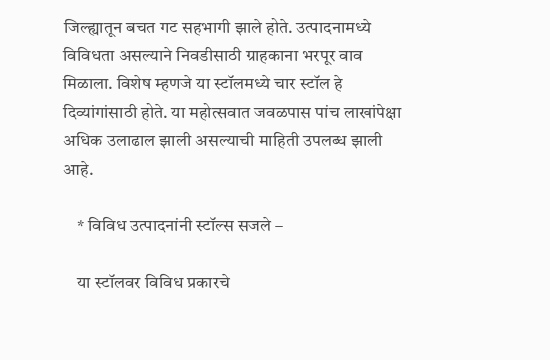जिल्ह्यातून बचत गट सहभागी झाले होते. उत्पादनामध्ये विविधता असल्याने निवडीसाठी ग्राहकाना भरपूर वाव मिळाला. विशेष म्हणजे या स्टॉलमध्ये चार स्टॉल हे दिव्यांगांसाठी होते. या महोत्सवात जवळपास पांच लाखांपेक्षा अधिक उलाढाल झाली असल्याची माहिती उपलब्ध झाली आहे.

    * विविध उत्पादनांनी स्टॉल्स सजले –

    या स्टॉलवर विविध प्रकारचे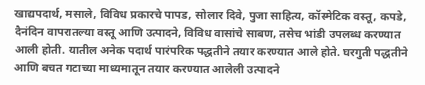खाद्यपदार्थ, मसाले, विविध प्रकारचे पापड, सोलार दिवे, पुजा साहित्य, कॉस्मेटिक वस्तू, कपडे, दैनंदिन वापरातल्या वस्तू आणि उत्पादने, विविध वासांचे साबण, तसेच भांडी उपलब्ध करण्यात आली होती. यातील अनेक पदार्थ पारंपरिक पद्धतीने तयार करण्यात आले होते. घरगुती पद्धतीने आणि बचत गटाच्या माध्यमातून तयार करण्यात आलेली उत्पादने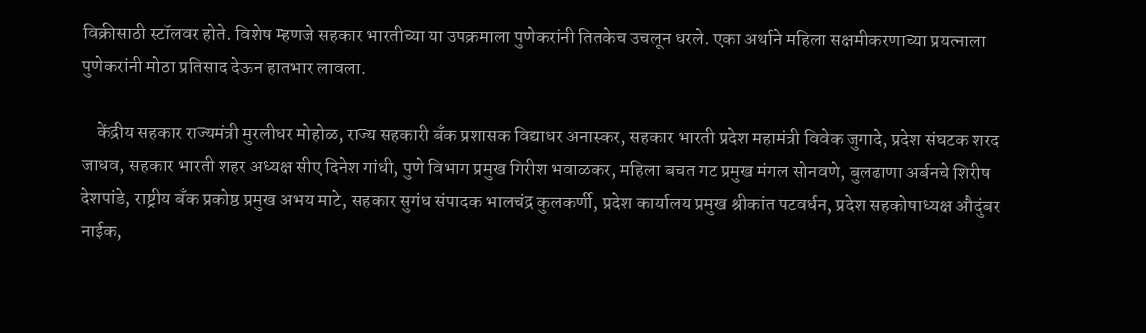विक्रीसाठी स्टॉलवर होते. विशेष म्हणजे सहकार भारतीच्या या उपक्रमाला पुणेकरांनी तितकेच उचलून धरले. एका अर्थाने महिला सक्षमीकरणाच्या प्रयत्नाला पुणेकरांनी मोठा प्रतिसाद देऊन हातभार लावला.

    केंद्रीय सहकार राज्यमंत्री मुरलीधर मोहोळ, राज्य सहकारी बँक प्रशासक विद्याधर अनास्कर, सहकार भारती प्रदेश महामंत्री विवेक जुगादे, प्रदेश संघटक शरद जाधव, सहकार भारती शहर अध्यक्ष सीए दिनेश गांधी, पुणे विभाग प्रमुख गिरीश भवाळकर, महिला बचत गट प्रमुख मंगल सोनवणे, बुलढाणा अर्बनचे शिरीष देशपांडे, राष्ट्रीय बँक प्रकोष्ठ प्रमुख अभय माटे, सहकार सुगंध संपादक भालचंद्र कुलकर्णी, प्रदेश कार्यालय प्रमुख श्रीकांत पटवर्धन, प्रदेश सहकोषाध्यक्ष औदुंबर नाईक,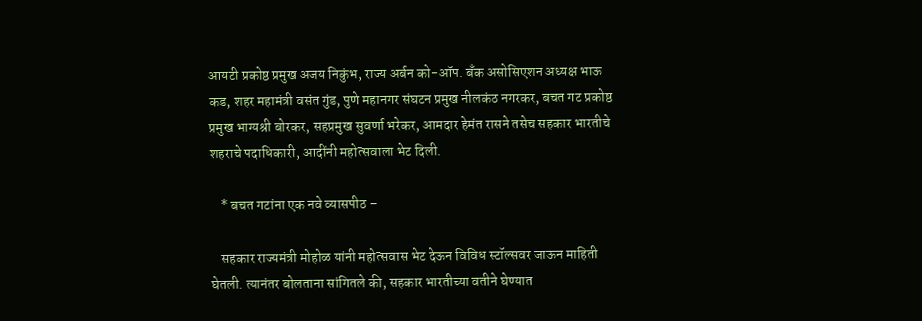आयटी प्रकोष्ठ प्रमुख अजय निकुंभ, राज्य अर्बन को-ऑप. बँक असोसिएशन अध्यक्ष भाऊ कड, शहर महामंत्री वसंत गुंड, पुणे महानगर संघटन प्रमुख नीलकंठ नगरकर, बचत गट प्रकोष्ठ प्रमुख भाग्यश्री बोरकर, सहप्रमुख सुवर्णा भरेकर, आमदार हेमंत रासने तसेच सहकार भारतीचे शहराचे पदाधिकारी, आदींनी महोत्सवाला भेट दिली.

    * बचत गटांना एक नवे व्यासपीठ –

    सहकार राज्यमंत्री मोहोळ यांनी महोत्सवास भेट देऊन विविध स्टॉल्सवर जाऊन माहिती घेतली. त्यानंतर बोलताना सांगितले की, सहकार भारतीच्या वतीने घेण्यात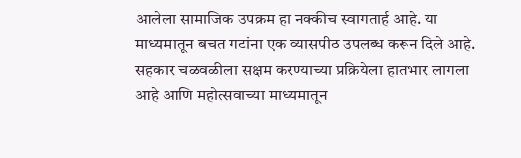आलेला सामाजिक उपक्रम हा नक्कीच स्वागतार्ह आहे. या माध्यमातून बचत गटांना एक व्यासपीठ उपलब्ध करून दिले आहे. सहकार चळवळीला सक्षम करण्याच्या प्रक्रियेला हातभार लागला आहे आणि महोत्सवाच्या माध्यमातून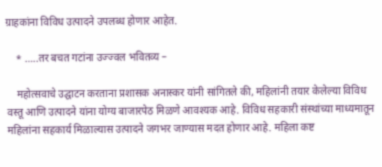ग्राहकांना विविध उत्पादने उपलब्ध होणार आहेत.

    * …..तर बचत गटांना उज्ज्वल भवितव्य –

    महोत्सवाचे उद्घाटन करताना प्रशासक अनास्कर यांनी सांगितले की, महिलांनी तयार केलेल्या विविध वस्तू आणि उत्पादने यांना योग्य बाजारपेठ मिळणे आवश्यक आहे. विविध सहकारी संस्थांच्या माध्यमातून महिलांना सहकार्य मिळाल्यास उत्पादने जगभर जाण्यास मदत होणार आहे. महिला कष्ट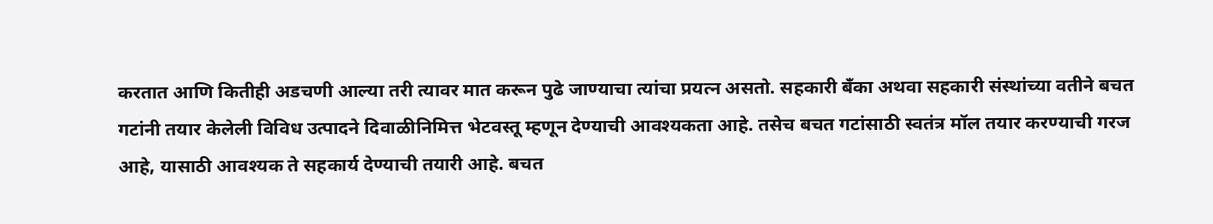करतात आणि कितीही अडचणी आल्या तरी त्यावर मात करून पुढे जाण्याचा त्यांचा प्रयत्न असतो. सहकारी बँका अथवा सहकारी संस्थांच्या वतीने बचत गटांनी तयार केलेली विविध उत्पादने दिवाळीनिमित्त भेटवस्तू म्हणून देण्याची आवश्यकता आहे. तसेच बचत गटांसाठी स्वतंत्र मॉल तयार करण्याची गरज आहे, यासाठी आवश्यक ते सहकार्य देण्याची तयारी आहे. बचत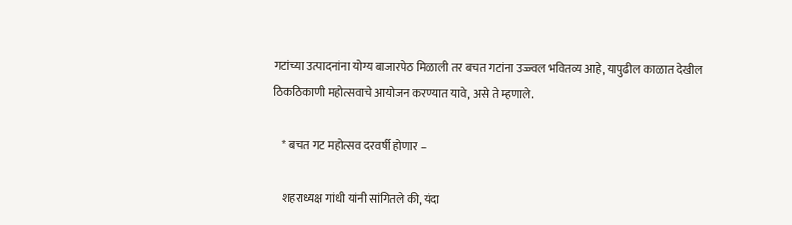गटांच्या उत्पादनांना योग्य बाजारपेठ मिळाली तर बचत गटांना उज्ज्वल भवितव्य आहे, यापुढील काळात देखील ठिकठिकाणी महोत्सवाचे आयोजन करण्यात यावे, असे ते म्हणाले.

    * बचत गट महोत्सव दरवर्षी होणार –

    शहराध्यक्ष गांधी यांनी सांगितले की, यंदा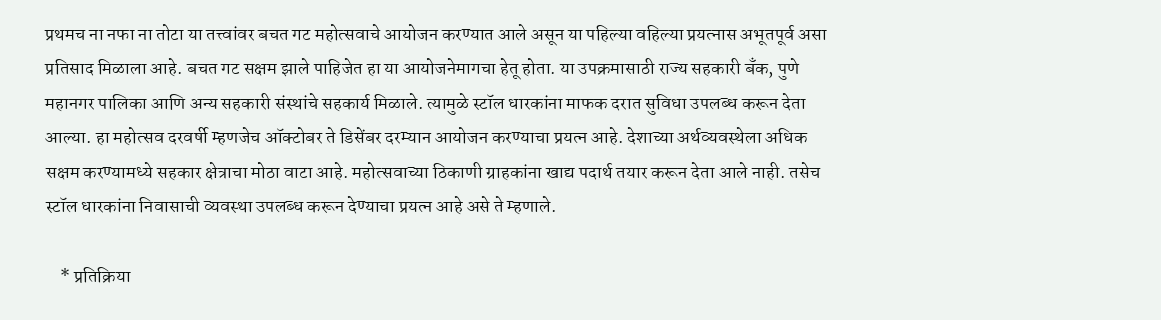प्रथमच ना नफा ना तोटा या तत्त्वांवर बचत गट महोत्सवाचे आयोजन करण्यात आले असून या पहिल्या वहिल्या प्रयत्नास अभूतपूर्व असा प्रतिसाद मिळाला आहे. बचत गट सक्षम झाले पाहिजेत हा या आयोजनेमागचा हेतू होता. या उपक्रमासाठी राज्य सहकारी बँक, पुणे महानगर पालिका आणि अन्य सहकारी संस्थांचे सहकार्य मिळाले. त्यामुळे स्टॉल धारकांना माफक दरात सुविधा उपलब्ध करून देता आल्या. हा महोत्सव दरवर्षी म्हणजेच ऑक्टोबर ते डिसेंबर दरम्यान आयोजन करण्याचा प्रयत्न आहे. देशाच्या अर्थव्यवस्थेला अधिक सक्षम करण्यामध्ये सहकार क्षेत्राचा मोठा वाटा आहे. महोत्सवाच्या ठिकाणी ग्राहकांना खाद्य पदार्थ तयार करून देता आले नाही. तसेच स्टॉल धारकांना निवासाची व्यवस्था उपलब्ध करून देण्याचा प्रयत्न आहे असे ते म्हणाले.

    * प्रतिक्रिया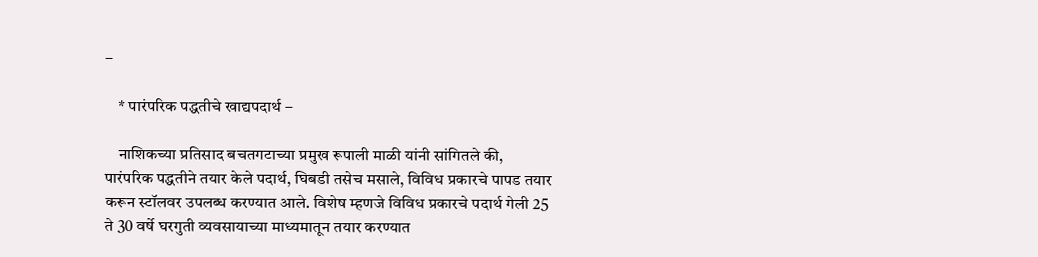–

    * पारंपरिक पद्धतीचे खाद्यपदार्थ –

    नाशिकच्या प्रतिसाद बचतगटाच्या प्रमुख रूपाली माळी यांनी सांगितले की, पारंपरिक पद्धतीने तयार केले पदार्थ, घिबडी तसेच मसाले, विविध प्रकारचे पापड तयार करून स्टॉलवर उपलब्ध करण्यात आले. विशेष म्हणजे विविध प्रकारचे पदार्थ गेली 25 ते 30 वर्षे घरगुती व्यवसायाच्या माध्यमातून तयार करण्यात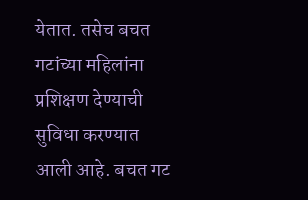येतात. तसेच बचत गटांच्या महिलांना प्रशिक्षण देण्याची सुविधा करण्यात आली आहे. बचत गट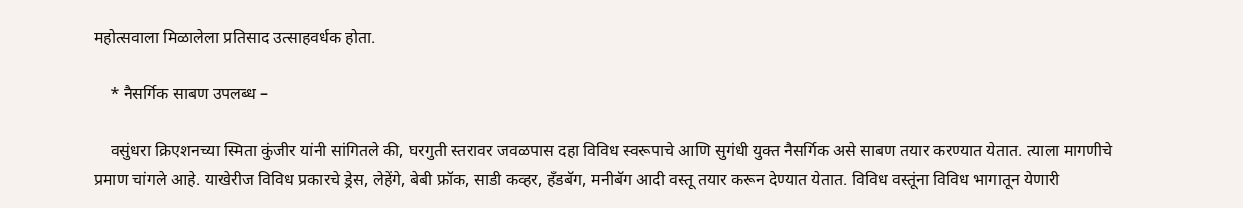महोत्सवाला मिळालेला प्रतिसाद उत्साहवर्धक होता.

    * नैसर्गिक साबण उपलब्ध –

    वसुंधरा क्रिएशनच्या स्मिता कुंजीर यांनी सांगितले की, घरगुती स्तरावर जवळपास दहा विविध स्वरूपाचे आणि सुगंधी युक्त नैसर्गिक असे साबण तयार करण्यात येतात. त्याला मागणीचे प्रमाण चांगले आहे. याखेरीज विविध प्रकारचे ड्रेस, लेहेंगे, बेबी फ्रॉक, साडी कव्हर, हँडबॅग, मनीबॅग आदी वस्तू तयार करून देण्यात येतात. विविध वस्तूंना विविध भागातून येणारी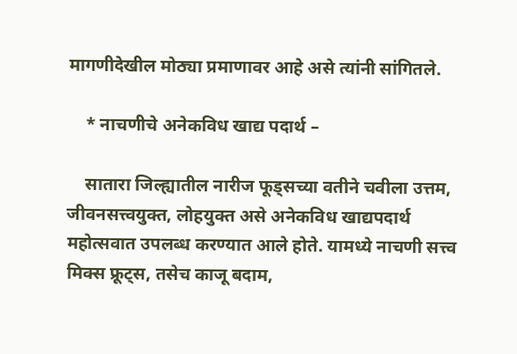मागणीदेखील मोठ्या प्रमाणावर आहे असे त्यांनी सांगितले.

    * नाचणीचे अनेकविध खाद्य पदार्थ –

    सातारा जिल्ह्यातील नारीज फूड्सच्या वतीने चवीला उत्तम, जीवनसत्त्वयुक्त, लोहयुक्त असे अनेकविध खाद्यपदार्थ महोत्सवात उपलब्ध करण्यात आले होते. यामध्ये नाचणी सत्त्व मिक्स फ्रूट्स, तसेच काजू बदाम,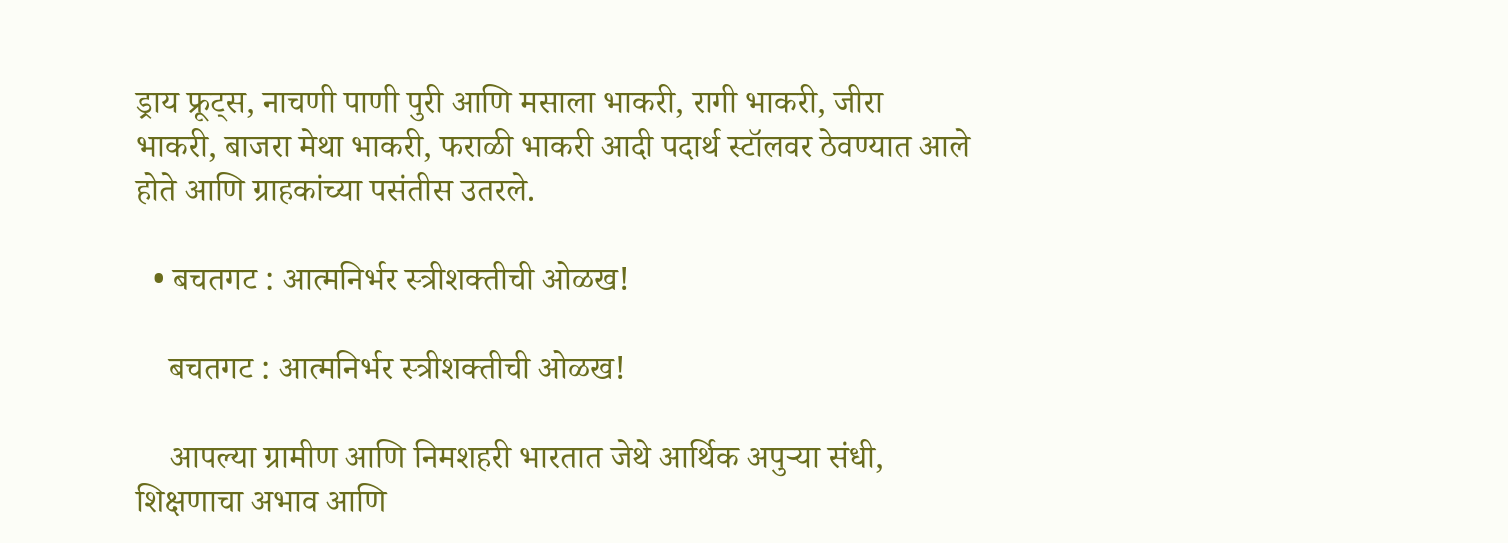ड्राय फ्रूट्स, नाचणी पाणी पुरी आणि मसाला भाकरी, रागी भाकरी, जीरा भाकरी, बाजरा मेथा भाकरी, फराळी भाकरी आदी पदार्थ स्टॉलवर ठेवण्यात आले होते आणि ग्राहकांच्या पसंतीस उतरले.

  • बचतगट : आत्मनिर्भर स्त्रीशक्तीची ओळख!

    बचतगट : आत्मनिर्भर स्त्रीशक्तीची ओळख!

    आपल्या ग्रामीण आणि निमशहरी भारतात जेथे आर्थिक अपुर्‍या संधी, शिक्षणाचा अभाव आणि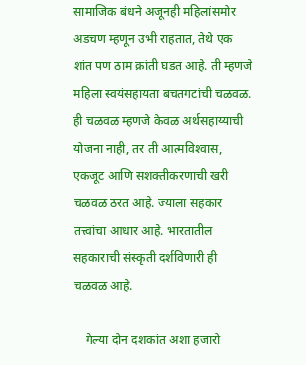सामाजिक बंधने अजूनही महिलांसमोर अडचण म्हणून उभी राहतात, तेथे एक शांत पण ठाम क्रांती घडत आहे. ती म्हणजे महिला स्वयंसहायता बचतगटांची चळवळ. ही चळवळ म्हणजे केवळ अर्थसहाय्याची योजना नाही, तर ती आत्मविश्‍वास, एकजूट आणि सशक्तीकरणाची खरी चळवळ ठरत आहे. ज्याला सहकार तत्त्वांचा आधार आहे. भारतातील सहकाराची संस्कृती दर्शविणारी ही चळवळ आहे.

    गेल्या दोन दशकांत अशा हजारो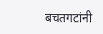बचतगटांनी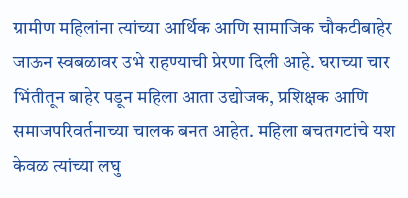ग्रामीण महिलांना त्यांच्या आर्थिक आणि सामाजिक चौकटीबाहेर जाऊन स्वबळावर उभे राहण्याची प्रेरणा दिली आहे. घराच्या चार भिंतीतून बाहेर पडून महिला आता उद्योजक, प्रशिक्षक आणि समाजपरिवर्तनाच्या चालक बनत आहेत. महिला बचतगटांचे यश केवळ त्यांच्या लघु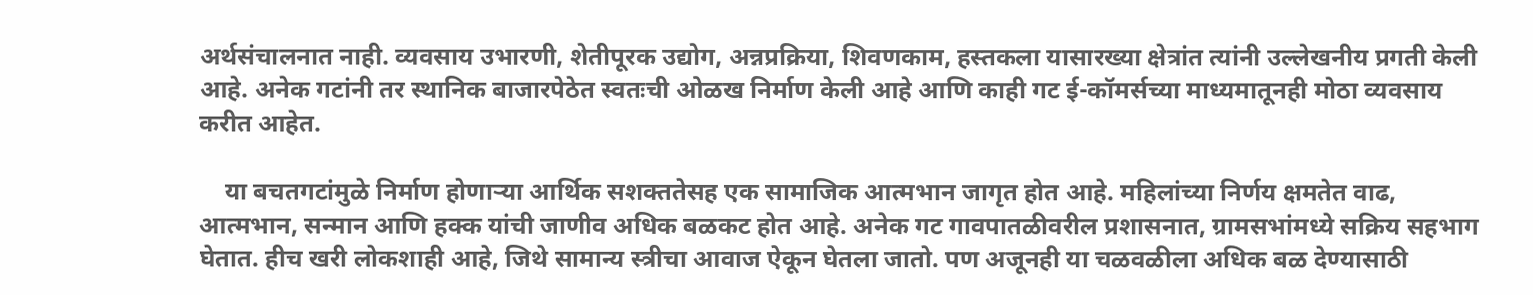अर्थसंचालनात नाही. व्यवसाय उभारणी, शेतीपूरक उद्योग, अन्नप्रक्रिया, शिवणकाम, हस्तकला यासारख्या क्षेत्रांत त्यांनी उल्लेखनीय प्रगती केली आहे. अनेक गटांनी तर स्थानिक बाजारपेठेत स्वतःची ओळख निर्माण केली आहे आणि काही गट ई-कॉमर्सच्या माध्यमातूनही मोठा व्यवसाय करीत आहेत.

    या बचतगटांमुळे निर्माण होणार्‍या आर्थिक सशक्ततेसह एक सामाजिक आत्मभान जागृत होत आहे. महिलांच्या निर्णय क्षमतेत वाढ, आत्मभान, सन्मान आणि हक्क यांची जाणीव अधिक बळकट होत आहे. अनेक गट गावपातळीवरील प्रशासनात, ग्रामसभांमध्ये सक्रिय सहभाग घेतात. हीच खरी लोकशाही आहे, जिथे सामान्य स्त्रीचा आवाज ऐकून घेतला जातो. पण अजूनही या चळवळीला अधिक बळ देण्यासाठी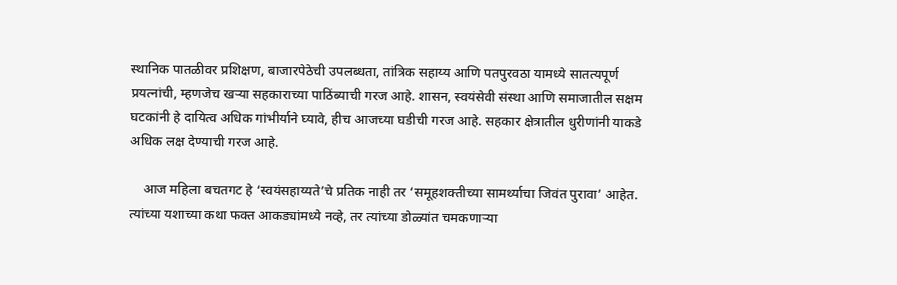स्थानिक पातळीवर प्रशिक्षण, बाजारपेठेची उपलब्धता, तांत्रिक सहाय्य आणि पतपुरवठा यामध्ये सातत्यपूर्ण प्रयत्नांची, म्हणजेच खर्‍या सहकाराच्या पाठिंब्याची गरज आहे. शासन, स्वयंसेवी संस्था आणि समाजातील सक्षम घटकांनी हे दायित्व अधिक गांभीर्याने घ्यावे, हीच आजच्या घडीची गरज आहे. सहकार क्षेत्रातील धुरीणांनी याकडे अधिक लक्ष देण्याची गरज आहे.

    आज महिला बचतगट हे ‘स्वयंसहाय्यते’चे प्रतिक नाही तर ‘समूहशक्तीच्या सामर्थ्याचा जिवंत पुरावा’ आहेत. त्यांच्या यशाच्या कथा फक्त आकड्यांमध्ये नव्हे, तर त्यांच्या डोळ्यांत चमकणार्‍या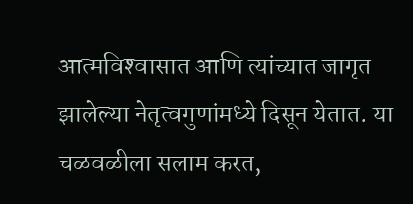आत्मविश्‍वासात आणि त्यांच्यात जागृत झालेल्या नेतृत्वगुणांमध्ये दिसून येतात. या चळवळीला सलाम करत,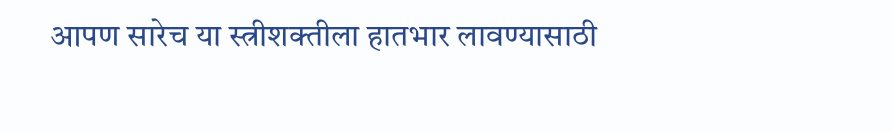आपण सारेच या स्त्रीशक्तीला हातभार लावण्यासाठी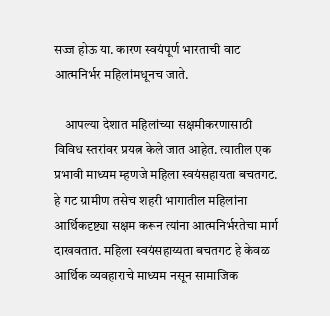सज्ज होऊ या. कारण स्वयंपूर्ण भारताची वाट आत्मनिर्भर महिलांमधूनच जाते.

    आपल्या देशात महिलांच्या सक्षमीकरणासाठी विविध स्तरांवर प्रयत्न केले जात आहेत. त्यातील एक प्रभावी माध्यम म्हणजे महिला स्वयंसहायता बचतगट. हे गट ग्रामीण तसेच शहरी भागातील महिलांना आर्थिकदृष्ट्या सक्षम करून त्यांना आत्मनिर्भरतेचा मार्ग दाखवतात. महिला स्वयंसहाय्यता बचतगट हे केवळ आर्थिक व्यवहाराचे माध्यम नसून सामाजिक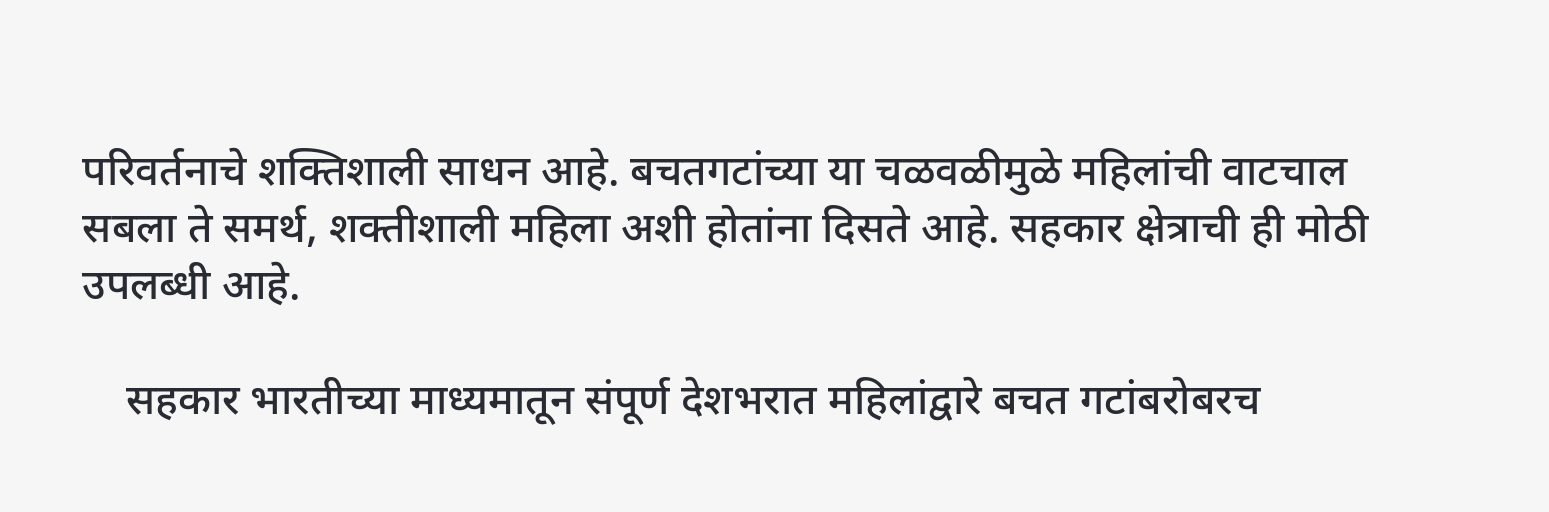परिवर्तनाचे शक्तिशाली साधन आहे. बचतगटांच्या या चळवळीमुळे महिलांची वाटचाल सबला ते समर्थ, शक्तीशाली महिला अशी होतांना दिसते आहे. सहकार क्षेत्राची ही मोठी उपलब्धी आहे.

    सहकार भारतीच्या माध्यमातून संपूर्ण देशभरात महिलांद्वारे बचत गटांबरोबरच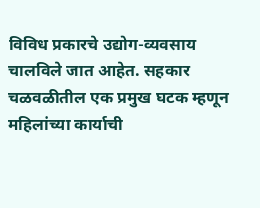विविध प्रकारचे उद्योग-व्यवसाय चालविले जात आहेत. सहकार चळवळीतील एक प्रमुख घटक म्हणून महिलांच्या कार्याची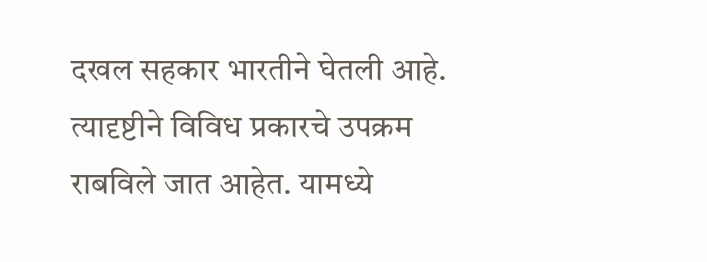दखल सहकार भारतीने घेतली आहे. त्यादृष्टीने विविध प्रकारचे उपक्रम राबविले जात आहेत. यामध्ये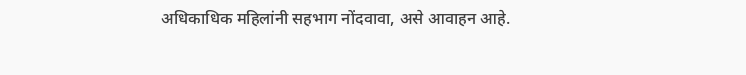अधिकाधिक महिलांनी सहभाग नोंदवावा, असे आवाहन आहे.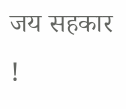जय सहकार !